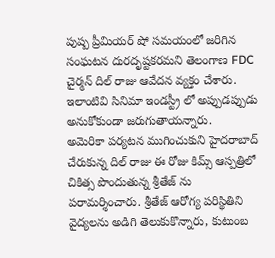పుష్ప ప్రీమియర్ షో సమయంలో జరిగిన సంఘటన దురదృష్టకరమని తెలంగాణ FDC చైర్మన్ దిల్ రాజు ఆవేదన వ్యక్తం చేశారు. ఇలాంటివి సినిమా ఇండస్ట్రీ లో అప్పుడప్పుడు అనుకోకుండా జరుగుతాయన్నారు.
అమెరికా పర్యటన ముగించుకుని హైదరాబాద్ చేరుకున్న దిల్ రాజు ఈ రోజు కిమ్స్ ఆస్పత్రిలో చికిత్స పొందుతున్న శ్రీతేజ్ ను పరామర్శించారు. శ్రీతేజ్ ఆరోగ్య పరిస్థితిని వైద్యలను అడిగి తెలుకుకొన్నారు, కుటుంబ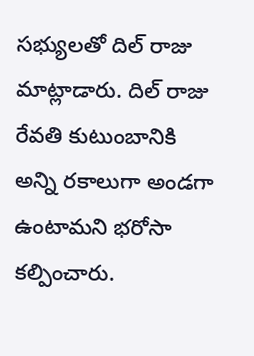సభ్యులతో దిల్ రాజు మాట్లాడారు. దిల్ రాజు రేవతి కుటుంబానికి అన్ని రకాలుగా అండగా ఉంటామని భరోసా కల్పించారు.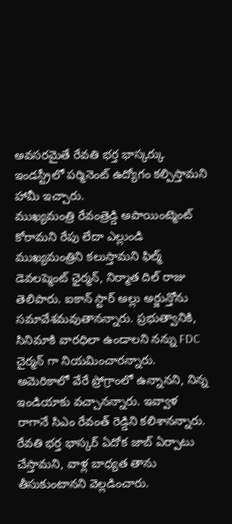అవసరమైతే రేవతి భర్త భాస్కర్కు ఇండస్ట్రీలో పర్మినెంట్ ఉద్యోగం కల్పిస్తామని హామీ ఇచ్చారు.
ముఖ్యమంత్రి రేవంత్రెడ్డి అపాయింట్మెంట్ కోరామని రేపు లేదా ఎల్లుండి ముఖ్యమంత్రిని కలుస్తామని ఫిల్మ్ డెవలప్మెంట్ ఛైర్మన్, నిర్మాత దిల్ రాజు తెలిపారు. ఐకాన్ స్టార్ అల్లు అర్జున్తోను సమావేశమవుతానన్నారు. ప్రభుత్వానికి, సినిమాకి వారధిలా ఉండాలని నన్ను FDC చైర్మన్ గా నియమించారన్నారు.
అమెరికాలో వేరే ప్రోగ్రాంలో ఉన్నానని, నిన్న ఇండియాకు వచ్చానన్నారు. ఇవ్వాళ రాగానే సిఎం రేవంత్ రెడ్డిని కలిశానన్నారు. రేవతి భర్త భాస్కర్ ఏదోక జాబ్ ఏర్పాటు చేస్తామని, వాళ్ల బాధ్యత తాను తీసుకుంటానని వెల్లడించారు.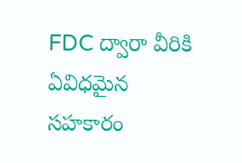FDC ద్వారా వీరికి ఏవిధమైన సహకారం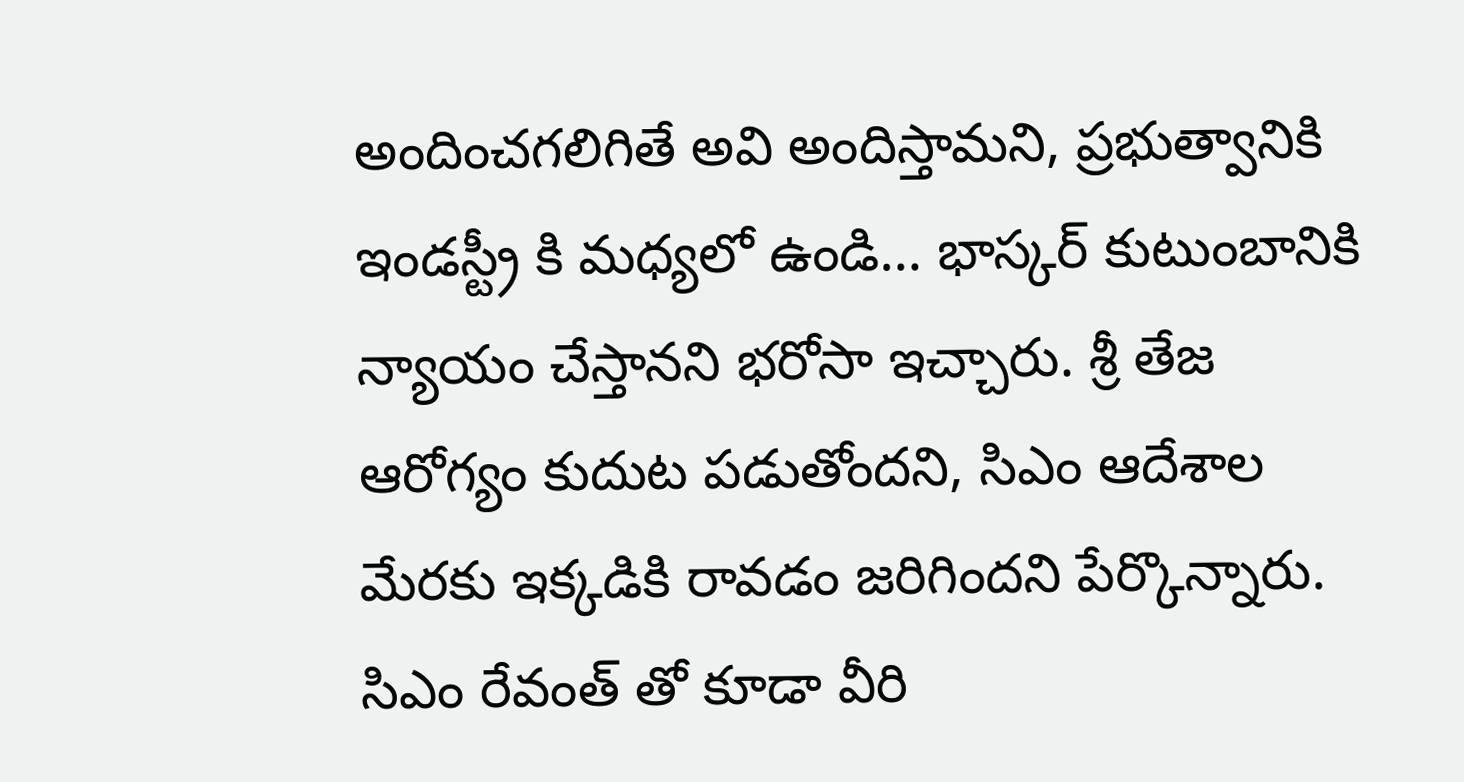అందించగలిగితే అవి అందిస్తామని, ప్రభుత్వానికి ఇండస్ట్రీ కి మధ్యలో ఉండి… భాస్కర్ కుటుంబానికి న్యాయం చేస్తానని భరోసా ఇచ్చారు. శ్రీ తేజ ఆరోగ్యం కుదుట పడుతోందని, సిఎం ఆదేశాల మేరకు ఇక్కడికి రావడం జరిగిందని పేర్కొన్నారు.
సిఎం రేవంత్ తో కూడా వీరి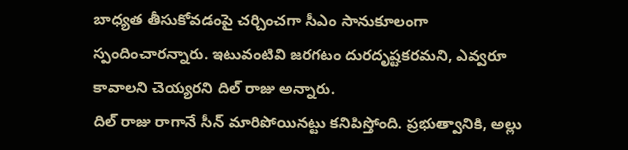బాధ్యత తీసుకోవడంపై చర్చించగా సీఎం సానుకూలంగా స్పందించారన్నారు. ఇటువంటివి జరగటం దురదృష్టకరమని, ఎవ్వరూ కావాలని చెయ్యరని దిల్ రాజు అన్నారు.
దిల్ రాజు రాగానే సీన్ మారిపోయినట్టు కనిపిస్తోంది. ప్రభుత్వానికి, అల్లు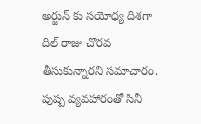అర్జున్ కు సయోధ్య దిశగా దిల్ రాజు చొరవ తీసుకున్నారని సమాచారం. పుష్ప వ్యవహారంతో సినీ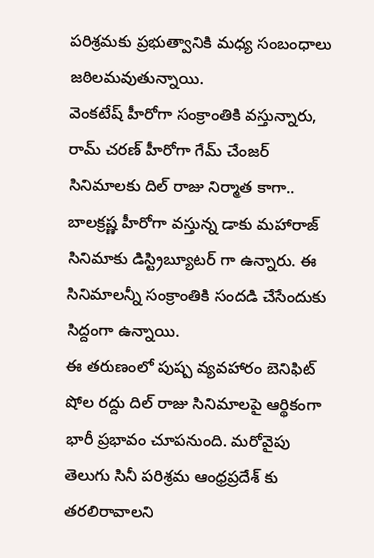పరిశ్రమకు ప్రభుత్వానికి మధ్య సంబంధాలు జఠిలమవుతున్నాయి.
వెంకటేష్ హీరోగా సంక్రాంతికి వస్తున్నారు, రామ్ చరణ్ హీరోగా గేమ్ చేంజర్ సినిమాలకు దిల్ రాజు నిర్మాత కాగా.. బాలక్రష్ణ హీరోగా వస్తున్న డాకు మహారాజ్ సినిమాకు డిస్ట్రిబ్యూటర్ గా ఉన్నారు. ఈ సినిమాలన్నీ సంక్రాంతికి సందడి చేసేందుకు సిద్దంగా ఉన్నాయి.
ఈ తరుణంలో పుష్ప వ్యవహారం బెనిఫిట్ షోల రద్దు దిల్ రాజు సినిమాలపై ఆర్థికంగా భారీ ప్రభావం చూపనుంది. మరోవైపు తెలుగు సినీ పరిశ్రమ ఆంధ్రప్రదేశ్ కు తరలిరావాలని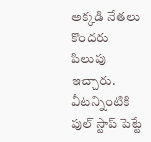అక్కడి నేతలు కొందరు పిలుపు ఇచ్చారు. వీటన్నింటికి పుల్ స్టాప్ పెట్టే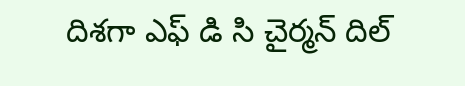దిశగా ఎఫ్ డి సి చైర్మన్ దిల్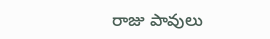రాజు పావులు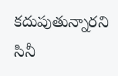కదుపుతున్నారని సినీ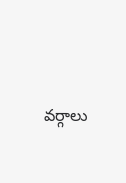వర్గాలు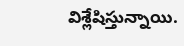విశ్లేషిస్తున్నాయి.